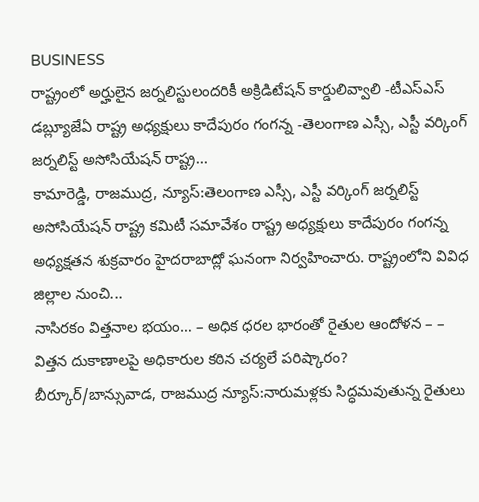BUSINESS
రాష్ట్రంలో అర్హులైన జర్నలిస్టులందరికీ అక్రిడిటేషన్ కార్డులివ్వాలి -టీఎస్ఎస్ డబ్ల్యూజేఏ రాష్ట్ర అధ్యక్షులు కాదేపురం గంగన్న -తెలంగాణ ఎస్సీ, ఎస్టీ వర్కింగ్ జర్నలిస్ట్ అసోసియేషన్ రాష్ట్ర...
కామారెడ్డి, రాజముద్ర, న్యూస్:తెలంగాణ ఎస్సీ, ఎస్టీ వర్కింగ్ జర్నలిస్ట్ అసోసియేషన్ రాష్ట్ర కమిటీ సమావేశం రాష్ట్ర అధ్యక్షులు కాదేపురం గంగన్న అధ్యక్షతన శుక్రవారం హైదరాబాద్లో ఘనంగా నిర్వహించారు. రాష్ట్రంలోని వివిధ జిల్లాల నుంచి...
నాసిరకం విత్తనాల భయం… – అధిక ధరల భారంతో రైతుల ఆందోళన – – విత్తన దుకాణాలపై అధికారుల కఠిన చర్యలే పరిష్కారం?
బీర్కూర్/బాన్సువాడ, రాజముద్ర న్యూస్:నారుమళ్లకు సిద్ధమవుతున్న రైతులు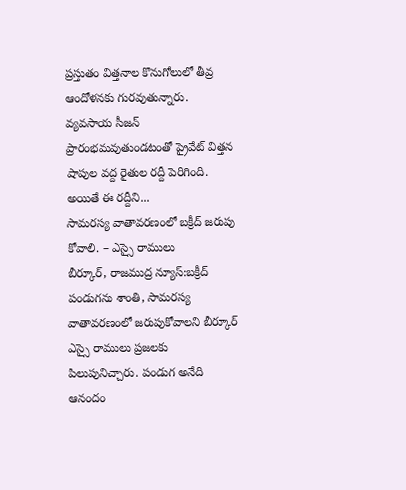ప్రస్తుతం విత్తనాల కొనుగోలులో తీవ్ర ఆందోళనకు గురవుతున్నారు. వ్యవసాయ సీజన్ ప్రారంభమవుతుండటంతో ప్రైవేట్ విత్తన షాపుల వద్ద రైతుల రద్దీ పెరిగింది. అయితే ఈ రద్దీని...
సామరస్య వాతావరణంలో బక్రీద్ జరుపు కోవాలి. – ఎస్సై రాములు
బీర్కూర్, రాజముద్ర న్యూస్:బక్రీద్ పండుగను శాంతి, సామరస్య వాతావరణంలో జరుపుకోవాలని బీర్కూర్ ఎస్సై రాములు ప్రజలకు పిలుపునిచ్చారు. పండుగ అనేది ఆనందం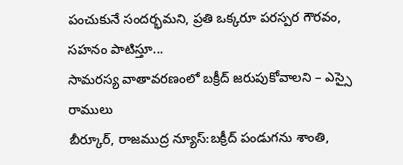పంచుకునే సందర్భమని, ప్రతి ఒక్కరూ పరస్పర గౌరవం, సహనం పాటిస్తూ...
సామరస్య వాతావరణంలో బక్రీద్ జరుపుకోవాలని – ఎస్సై రాములు
బీర్కూర్, రాజముద్ర న్యూస్:బక్రీద్ పండుగను శాంతి,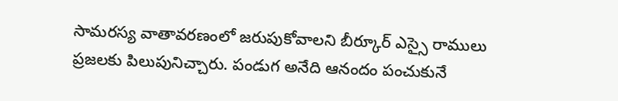సామరస్య వాతావరణంలో జరుపుకోవాలని బీర్కూర్ ఎస్సై రాములు ప్రజలకు పిలుపునిచ్చారు. పండుగ అనేది ఆనందం పంచుకునే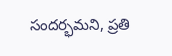సందర్భమని, ప్రతి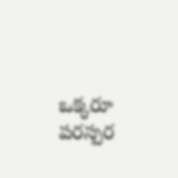ఒక్కరూ పరస్పర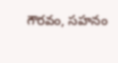గౌరవం, సహనం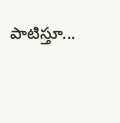పాటిస్తూ...